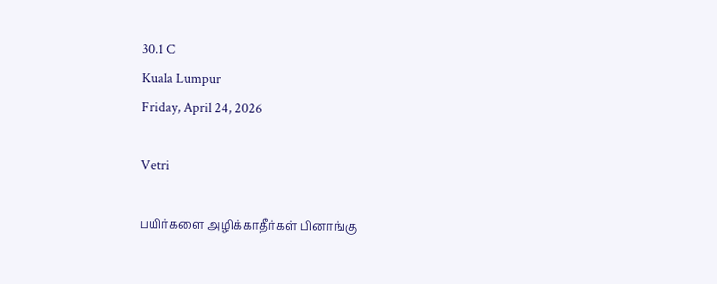30.1 C
Kuala Lumpur
Friday, April 24, 2026

Vetri

பயிர்களை அழிக்காதீர்கள் பினாங்கு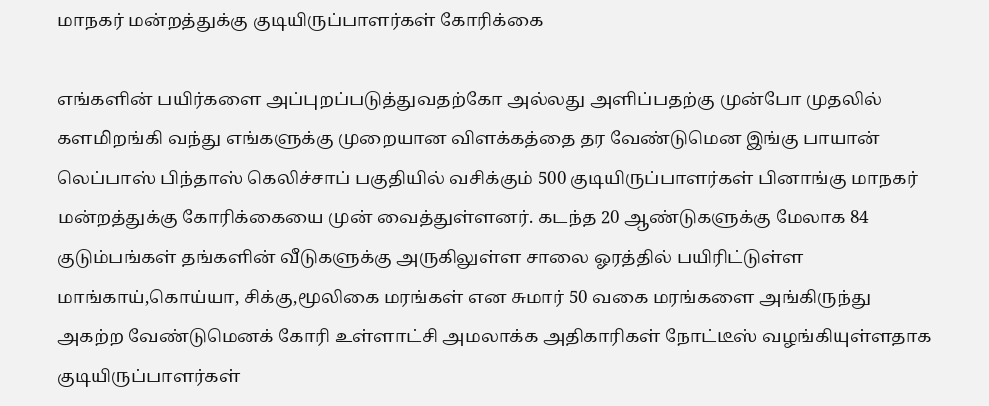மாநகர் மன்றத்துக்கு குடியிருப்பாளர்கள் கோரிக்கை

எங்களின் பயிர்களை அப்புறப்படுத்துவதற்கோ அல்லது அளிப்பதற்கு முன்போ முதலில் களமிறங்கி வந்து எங்களுக்கு முறையான விளக்கத்தை தர வேண்டுமென இங்கு பாயான் லெப்பாஸ் பிந்தாஸ் கெலிச்சாப் பகுதியில் வசிக்கும் 500 குடியிருப்பாளர்கள் பினாங்கு மாநகர் மன்றத்துக்கு கோரிக்கையை முன் வைத்துள்ளனர். கடந்த 20 ஆண்டுகளுக்கு மேலாக 84 குடும்பங்கள் தங்களின் வீடுகளுக்கு அருகிலுள்ள சாலை ஓரத்தில் பயிரிட்டுள்ள மாங்காய்,கொய்யா, சிக்கு,மூலிகை மரங்கள் என சுமார் 50 வகை மரங்களை அங்கிருந்து அகற்ற வேண்டுமெனக் கோரி உள்ளாட்சி அமலாக்க அதிகாரிகள் நோட்டீஸ் வழங்கியுள்ளதாக குடியிருப்பாளர்கள்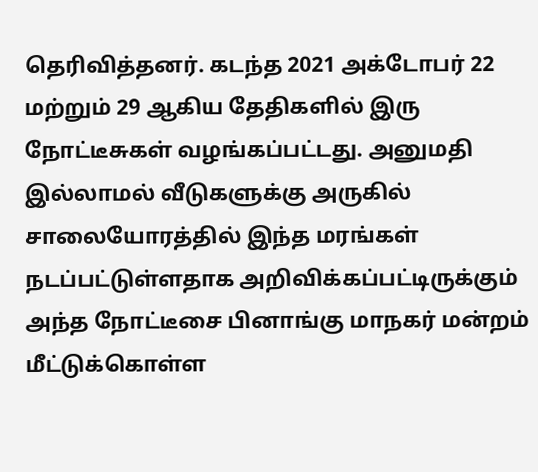தெரிவித்தனர். கடந்த 2021 அக்டோபர் 22 மற்றும் 29 ஆகிய தேதிகளில் இரு நோட்டீசுகள் வழங்கப்பட்டது. அனுமதி இல்லாமல் வீடுகளுக்கு அருகில் சாலையோரத்தில் இந்த மரங்கள் நடப்பட்டுள்ளதாக அறிவிக்கப்பட்டிருக்கும் அந்த நோட்டீசை பினாங்கு மாநகர் மன்றம் மீட்டுக்கொள்ள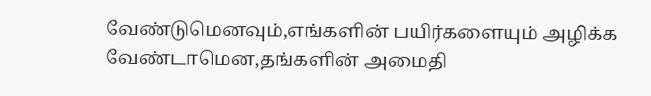வேண்டுமெனவும்,எங்களின் பயிர்களையும் அழிக்க வேண்டாமென,தங்களின் அமைதி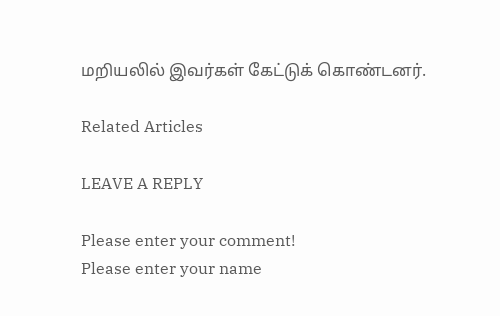மறியலில் இவர்கள் கேட்டுக் கொண்டனர்.

Related Articles

LEAVE A REPLY

Please enter your comment!
Please enter your name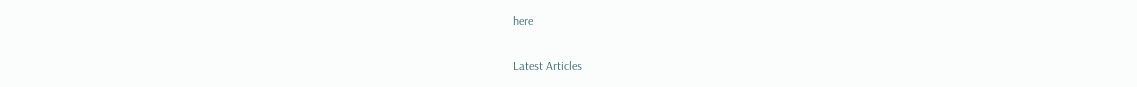here

Latest Articles